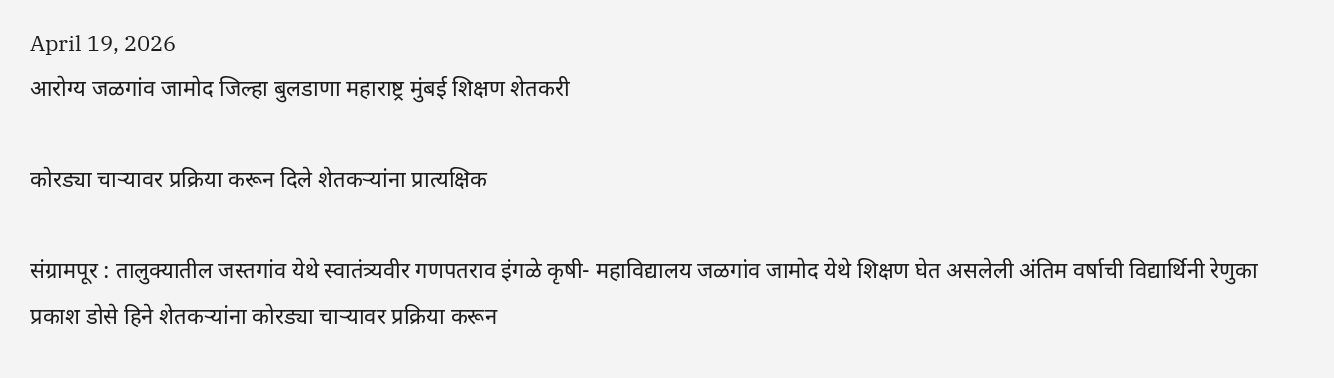April 19, 2026
आरोग्य जळगांव जामोद जिल्हा बुलडाणा महाराष्ट्र मुंबई शिक्षण शेतकरी

कोरड्या चाऱ्यावर प्रक्रिया करून दिले शेतकर्‍यांना प्रात्यक्षिक

संग्रामपूर : तालुक्यातील जस्तगांव येथे स्वातंत्र्यवीर गणपतराव इंगळे कृषी- महाविद्यालय जळगांव जामोद येथे शिक्षण घेत असलेली अंतिम वर्षाची विद्यार्थिनी रेणुका प्रकाश डोसे हिने शेतकर्‍यांना कोरड्या चाऱ्यावर प्रक्रिया करून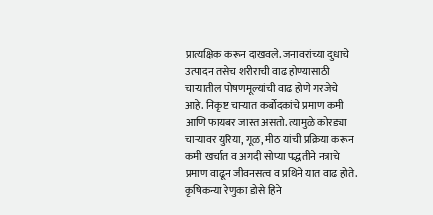प्रात्यक्षिक करून दाखवले. जनावरांच्या दुधाचे उत्पादन तसेच शरीराची वाढ होण्यासाठी चाऱ्यातील पोषणमूल्यांची वाढ होणे गरजेचे आहे. निकृष्ट चाऱ्यात कर्बोदकांचे प्रमाण कमी आणि फायबर जास्त असतो. त्यामुळे कोरड्या चाऱ्यावर युरिया, गूळ, मीठ यांची प्रक्रिया करून कमी खर्चात व अगदी सोप्या पद्धतीने नत्राचे प्रमाण वाढून जीवनसत्व व प्रथिने यात वाढ होते. कृषिकन्या रेणुका डोसे हिने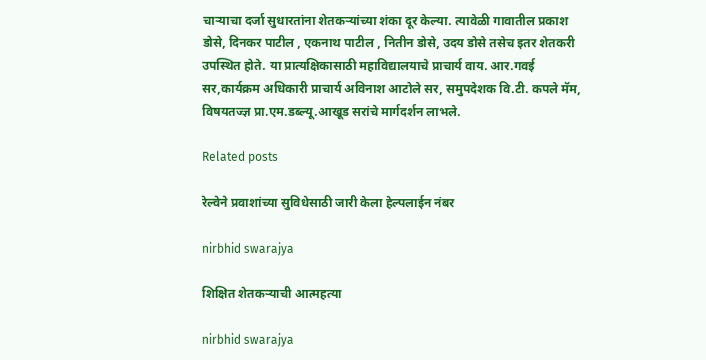चाऱ्याचा दर्जा सुधारतांना शेतकऱ्यांच्या शंका दूर केल्या. त्यावेळी गावातील प्रकाश डोसे, दिनकर पाटील , एकनाथ पाटील , नितीन डोसे, उदय डोसे तसेच इतर शेतकरी उपस्थित होते. या प्रात्यक्षिकासाठी महाविद्यालयाचे प्राचार्य वाय. आर.गवई सर,कार्यक्रम अधिकारी प्राचार्य अविनाश आटोले सर, समुपदेशक वि.टी. कपले मॅम, विषयतज्ज्ञ प्रा.एम.डब्ल्यू.आखूड सरांचे मार्गदर्शन लाभले.

Related posts

रेल्वेने प्रवाशांच्या सुविधेसाठी जारी केला हेल्पलाईन नंबर

nirbhid swarajya

शिक्षित शेतकऱ्याची आत्महत्या

nirbhid swarajya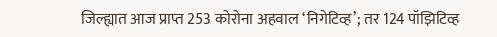जिल्ह्यात आज प्राप्त 253 कोरोना अहवाल ‘निगेटिव्ह’; तर 124 पॉझिटिव्ह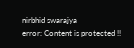nirbhid swarajya
error: Content is protected !!